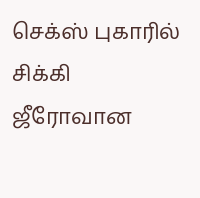செக்ஸ் புகாரில் சிக்கி ஜீரோவான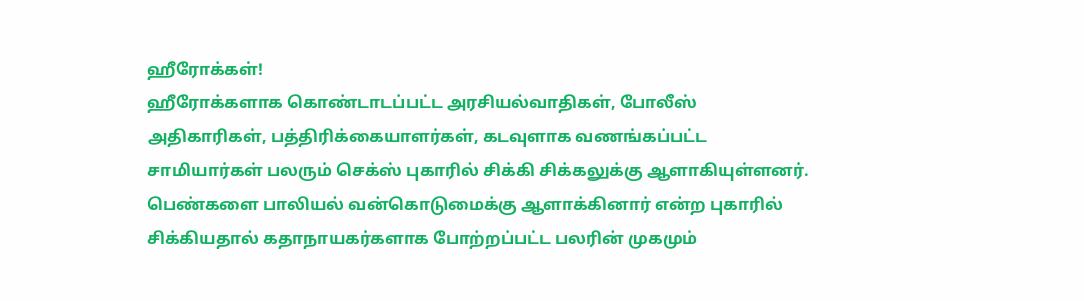ஹீரோக்கள்!
ஹீரோக்களாக கொண்டாடப்பட்ட அரசியல்வாதிகள், போலீஸ் அதிகாரிகள், பத்திரிக்கையாளர்கள், கடவுளாக வணங்கப்பட்ட சாமியார்கள் பலரும் செக்ஸ் புகாரில் சிக்கி சிக்கலுக்கு ஆளாகியுள்ளனர்.
பெண்களை பாலியல் வன்கொடுமைக்கு ஆளாக்கினார் என்ற புகாரில் சிக்கியதால் கதாநாயகர்களாக போற்றப்பட்ட பலரின் முகமும்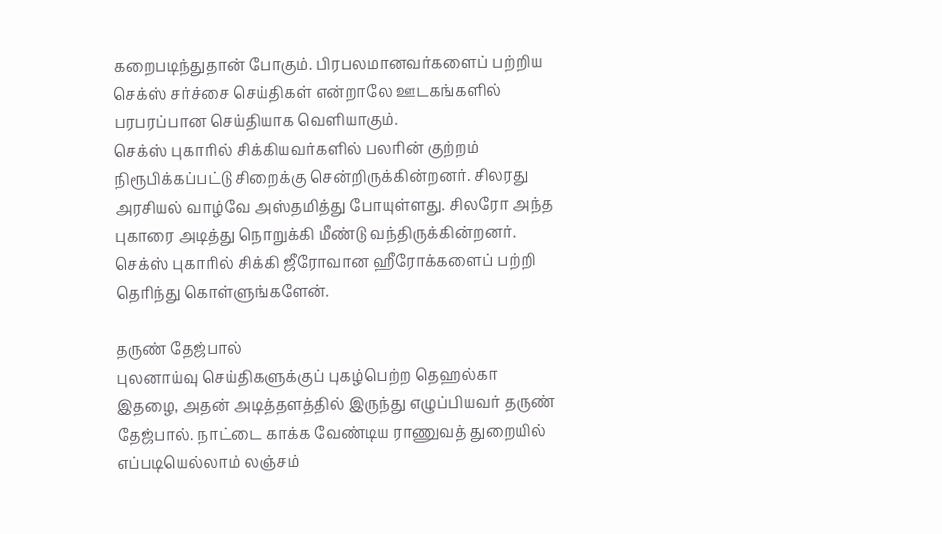கறைபடிந்துதான் போகும். பிரபலமானவர்களைப் பற்றிய செக்ஸ் சர்ச்சை செய்திகள் என்றாலே ஊடகங்களில் பரபரப்பான செய்தியாக வெளியாகும்.
செக்ஸ் புகாரில் சிக்கியவர்களில் பலரின் குற்றம் நிரூபிக்கப்பட்டு சிறைக்கு சென்றிருக்கின்றனர். சிலரது அரசியல் வாழ்வே அஸ்தமித்து போயுள்ளது. சிலரோ அந்த புகாரை அடித்து நொறுக்கி மீண்டு வந்திருக்கின்றனர்.
செக்ஸ் புகாரில் சிக்கி ஜீரோவான ஹீரோக்களைப் பற்றி தெரிந்து கொள்ளுங்களேன்.

தருண் தேஜ்பால்
புலனாய்வு செய்திகளுக்குப் புகழ்பெற்ற தெஹல்கா இதழை, அதன் அடித்தளத்தில் இருந்து எழுப்பியவர் தருண் தேஜ்பால். நாட்டை காக்க வேண்டிய ராணுவத் துறையில் எப்படியெல்லாம் லஞ்சம்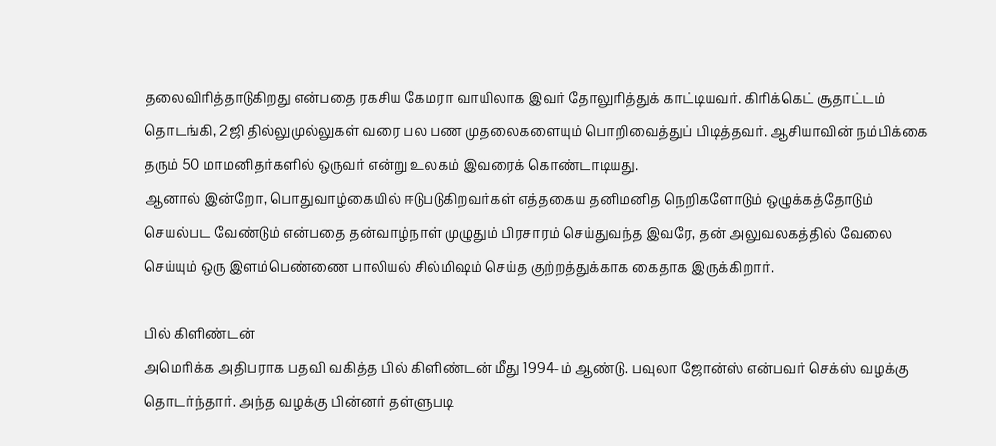தலைவிரித்தாடுகிறது என்பதை ரகசிய கேமரா வாயிலாக இவர் தோலுரித்துக் காட்டியவர். கிரிக்கெட் சூதாட்டம் தொடங்கி, 2ஜி தில்லுமுல்லுகள் வரை பல பண முதலைகளையும் பொறிவைத்துப் பிடித்தவர். ஆசியாவின் நம்பிக்கை தரும் 50 மாமனிதர்களில் ஒருவர் என்று உலகம் இவரைக் கொண்டாடியது.
ஆனால் இன்றோ, பொதுவாழ்கையில் ஈடுபடுகிறவர்கள் எத்தகைய தனிமனித நெறிகளோடும் ஒழுக்கத்தோடும் செயல்பட வேண்டும் என்பதை தன்வாழ்நாள் முழுதும் பிரசாரம் செய்துவந்த இவரே, தன் அலுவலகத்தில் வேலை செய்யும் ஒரு இளம்பெண்ணை பாலியல் சில்மிஷம் செய்த குற்றத்துக்காக கைதாக இருக்கிறார்.

பில் கிளிண்டன்
அமெரிக்க அதிபராக பதவி வகித்த பில் கிளிண்டன் மீது 1994-ம் ஆண்டு. பவுலா ஜோன்ஸ் என்பவர் செக்ஸ் வழக்கு தொடர்ந்தார். அந்த வழக்கு பின்னர் தள்ளுபடி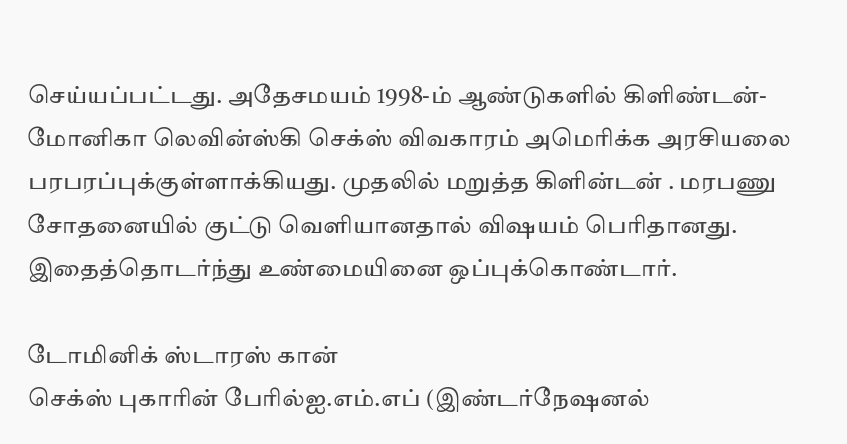செய்யப்பட்டது. அதேசமயம் 1998-ம் ஆண்டுகளில் கிளிண்டன்-மோனிகா லெவின்ஸ்கி செக்ஸ் விவகாரம் அமெரிக்க அரசியலை பரபரப்புக்குள்ளாக்கியது. முதலில் மறுத்த கிளின்டன் . மரபணு சோதனையில் குட்டு வெளியானதால் விஷயம் பெரிதானது. இதைத்தொடர்ந்து உண்மையினை ஒப்புக்கொண்டார்.

டோமினிக் ஸ்டாரஸ் கான்
செக்ஸ் புகாரின் பேரில்ஐ.எம்.எப் (இண்டர்நேஷனல்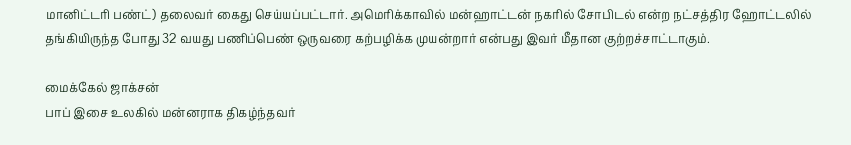மானிட்டரி பண்ட்) தலைவர் கைது செய்யப்பட்டார். அமெரிக்காவில் மன்ஹாட்டன் நகரில் சோபிடல் என்ற நட்சத்திர ஹோட்டலில் தங்கியிருந்த போது 32 வயது பணிப்பெண் ஒருவரை கற்பழிக்க முயன்றார் என்பது இவர் மீதான குற்றச்சாட்டாகும்.

மைக்கேல் ஜாக்சன்
பாப் இசை உலகில் மன்னராக திகழ்ந்தவர்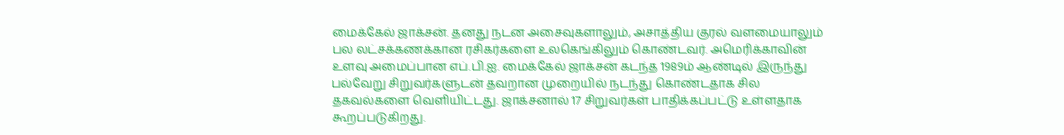மைக்கேல் ஜாக்சன். தனது நடன அசைவுகளாலும், அசாத்திய குரல் வளமையாலும் பல லட்சக்கணக்கான ரசிகர்களை உலகெங்கிலும் கொண்டவர். அமெரிக்காவின் உளவு அமைப்பான எப்.பி.ஐ. மைக்கேல் ஜாக்சன் கடந்த 1989ம் ஆண்டில் இருந்து பல்வேறு சிறுவர்களுடன் தவறான முறையில் நடந்து கொண்டதாக சில தகவல்களை வெளியிட்டது. ஜாக்சனால் 17 சிறுவர்கள் பாதிக்கப்பட்டு உள்ளதாக கூறப்படுகிறது.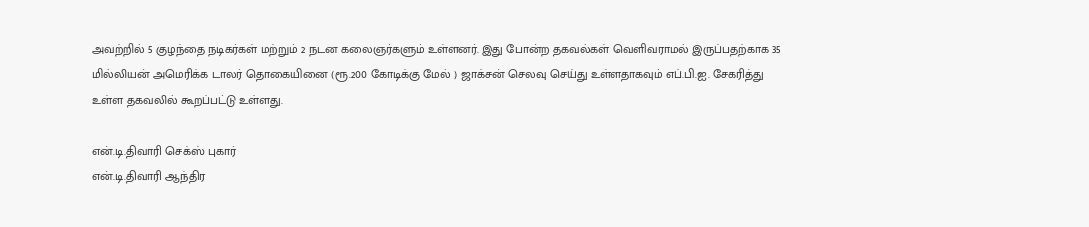அவற்றில் 5 குழந்தை நடிகர்கள் மற்றும் 2 நடன கலைஞர்களும் உள்ளனர். இது போன்ற தகவல்கள் வெளிவராமல் இருப்பதற்காக 35 மில்லியன் அமெரிக்க டாலர் தொகையினை (ரூ.200 கோடிக்கு மேல் ) ஜாக்சன் செலவு செய்து உள்ளதாகவும் எப்.பி.ஐ. சேகரித்து உள்ள தகவலில் கூறப்பட்டு உள்ளது.

என்.டி.திவாரி செக்ஸ் புகார்
என்.டி.திவாரி ஆந்திர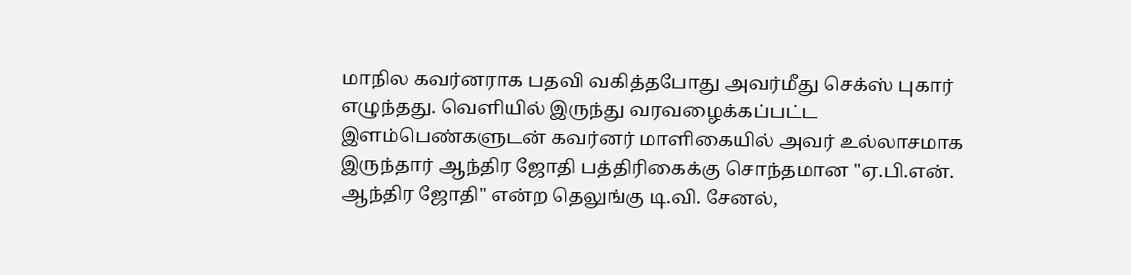மாநில கவர்னராக பதவி வகித்தபோது அவர்மீது செக்ஸ் புகார் எழுந்தது. வெளியில் இருந்து வரவழைக்கப்பட்ட இளம்பெண்களுடன் கவர்னர் மாளிகையில் அவர் உல்லாசமாக இருந்தார் ஆந்திர ஜோதி பத்திரிகைக்கு சொந்தமான "ஏ.பி.என். ஆந்திர ஜோதி" என்ற தெலுங்கு டி.வி. சேனல்,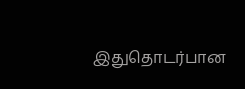இதுதொடர்பான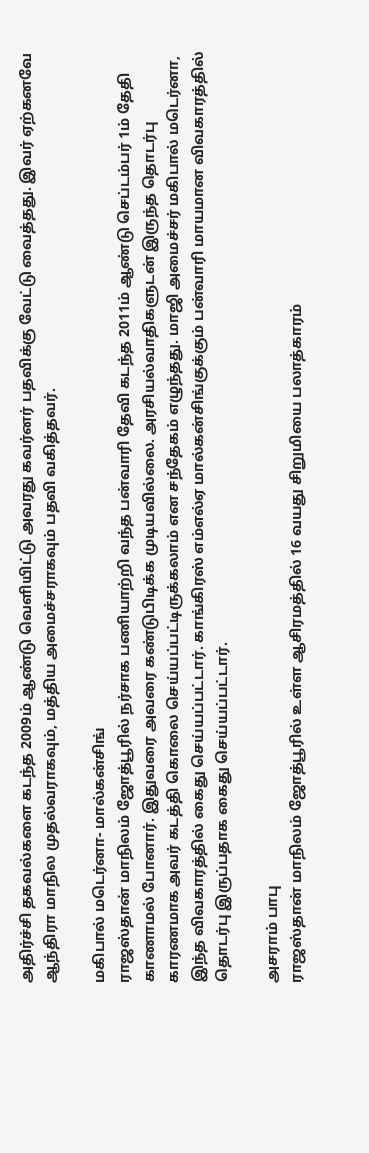அதிர்ச்சி தகவல்களை கடந்த 2009ம் ஆண்டு வெளியிட்டு அவரது கவர்னர் பதவிக்கு வேட்டு வைத்தது. இவர் ஏற்கனவே ஆந்திரா மாநில முதல்வராகவும், மத்திய அமைச்சராகவும் பதவி வகித்தவர்.

மகிபால் மடெர்னா- மால்கன்சிங்
ராஜஸ்தான் மாநிலம் ஜோத்பூரில் நர்சாக பணியாற்றி வந்த பன்வாரி தேவி கடந்த 2011ம் ஆண்டு செப்டம்பர் 1ம் தேதி காணாமல் போனார். இதுவரை அவரை கண்டுபிடிக்க முடியவில்லை. அரசியல்வாதிகளுடன் இருந்த தொடர்பு காரணமாக அவர் கடத்தி கொலை செய்யப்பட்டிருக்கலாம் என சந்தேகம் எழுந்தது. மாஜி அமைச்சர் மகிபால் மடெர்னா, இந்த விவகாரத்தில் கைது செய்யப்பட்டார். காங்கிரஸ் எம்எல்ஏ மால்கன்சிங்குக்கும் பன்வாரி மாயமான விவகாரத்தில் தொடர்பு இருப்பதாக கைது செய்யப்பட்டார்.

அசராம் பாபு
ராஜஸ்தான் மாநிலம் ஜோத்பூரில் உள்ள ஆசிரமத்தில் 16 வயது சிறுமியை பலாத்காரம்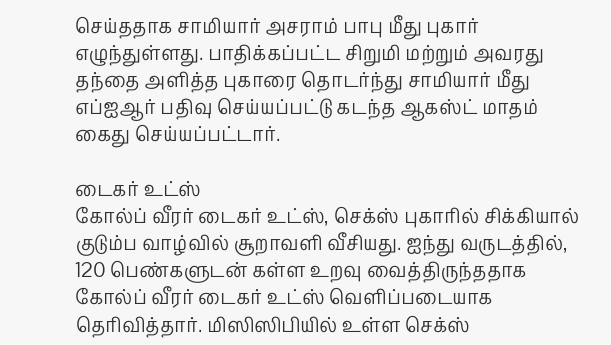செய்ததாக சாமியார் அசராம் பாபு மீது புகார் எழுந்துள்ளது. பாதிக்கப்பட்ட சிறுமி மற்றும் அவரது தந்தை அளித்த புகாரை தொடர்ந்து சாமியார் மீது எப்ஐஆர் பதிவு செய்யப்பட்டு கடந்த ஆகஸ்ட் மாதம் கைது செய்யப்பட்டார்.

டைகர் உட்ஸ்
கோல்ப் வீரர் டைகர் உட்ஸ், செக்ஸ் புகாரில் சிக்கியால் குடும்ப வாழ்வில் சூறாவளி வீசியது. ஐந்து வருடத்தில், 120 பெண்களுடன் கள்ள உறவு வைத்திருந்ததாக கோல்ப் வீரர் டைகர் உட்ஸ் வெளிப்படையாக தெரிவித்தார். மிஸிஸிபியில் உள்ள செக்ஸ்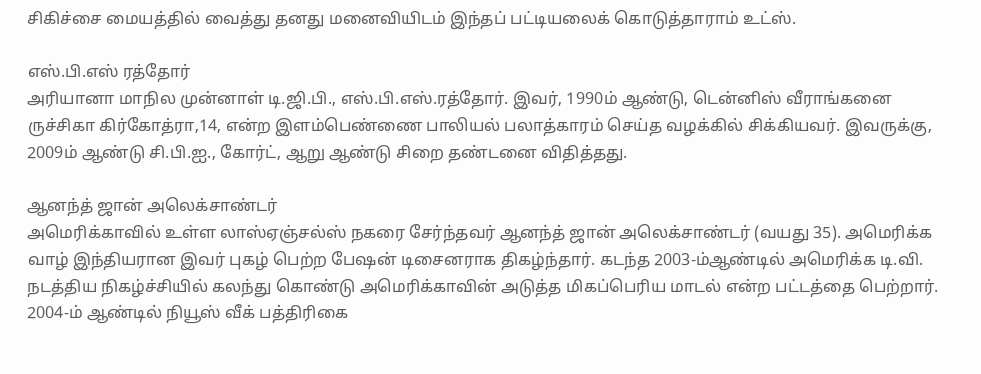சிகிச்சை மையத்தில் வைத்து தனது மனைவியிடம் இந்தப் பட்டியலைக் கொடுத்தாராம் உட்ஸ்.

எஸ்.பி.எஸ் ரத்தோர்
அரியானா மாநில முன்னாள் டி.ஜி.பி., எஸ்.பி.எஸ்.ரத்தோர். இவர், 1990ம் ஆண்டு, டென்னிஸ் வீராங்கனை ருச்சிகா கிர்கோத்ரா,14, என்ற இளம்பெண்ணை பாலியல் பலாத்காரம் செய்த வழக்கில் சிக்கியவர். இவருக்கு, 2009ம் ஆண்டு சி.பி.ஐ., கோர்ட், ஆறு ஆண்டு சிறை தண்டனை விதித்தது.

ஆனந்த் ஜான் அலெக்சாண்டர்
அமெரிக்காவில் உள்ள லாஸ்ஏஞ்சல்ஸ் நகரை சேர்ந்தவர் ஆனந்த் ஜான் அலெக்சாண்டர் (வயது 35). அமெரிக்க வாழ் இந்தியரான இவர் புகழ் பெற்ற பேஷன் டிசைனராக திகழ்ந்தார். கடந்த 2003-ம்ஆண்டில் அமெரிக்க டி.வி. நடத்திய நிகழ்ச்சியில் கலந்து கொண்டு அமெரிக்காவின் அடுத்த மிகப்பெரிய மாடல் என்ற பட்டத்தை பெற்றார். 2004-ம் ஆண்டில் நியூஸ் வீக் பத்திரிகை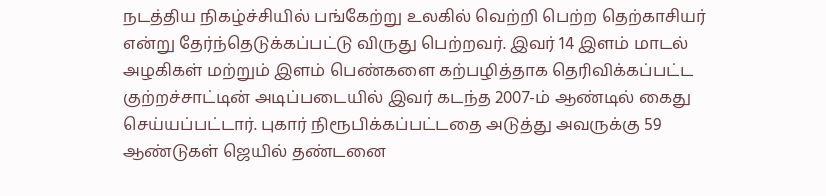நடத்திய நிகழ்ச்சியில் பங்கேற்று உலகில் வெற்றி பெற்ற தெற்காசியர் என்று தேர்ந்தெடுக்கப்பட்டு விருது பெற்றவர். இவர் 14 இளம் மாடல் அழகிகள் மற்றும் இளம் பெண்களை கற்பழித்தாக தெரிவிக்கப்பட்ட குற்றச்சாட்டின் அடிப்படையில் இவர் கடந்த 2007-ம் ஆண்டில் கைது செய்யப்பட்டார். புகார் நிரூபிக்கப்பட்டதை அடுத்து அவருக்கு 59 ஆண்டுகள் ஜெயில் தண்டனை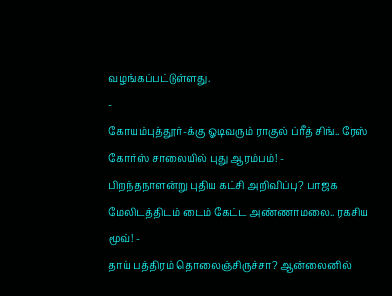வழங்கப்பட்டுள்ளது.
-
கோயம்புத்தூர்-க்கு ஓடிவரும் ராகுல் ப்ரீத் சிங்.. ரேஸ் கோர்ஸ் சாலையில் புது ஆரம்பம்! -
பிறந்தநாளன்று புதிய கட்சி அறிவிப்பு? பாஜக மேலிடத்திடம் டைம் கேட்ட அண்ணாமலை.. ரகசிய மூவ்! -
தாய் பத்திரம் தொலைஞ்சிருச்சா? ஆன்லைனில்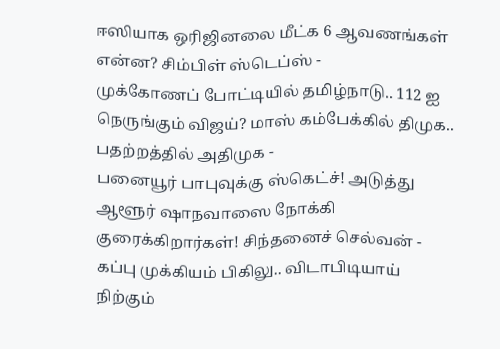ஈஸியாக ஒரிஜினலை மீட்க 6 ஆவணங்கள் என்ன? சிம்பிள் ஸ்டெப்ஸ் -
முக்கோணப் போட்டியில் தமிழ்நாடு.. 112 ஐ நெருங்கும் விஜய்? மாஸ் கம்பேக்கில் திமுக.. பதற்றத்தில் அதிமுக -
பனையூர் பாபுவுக்கு ஸ்கெட்ச்! அடுத்து ஆளூர் ஷாநவாஸை நோக்கி குரைக்கிறார்கள்! சிந்தனைச் செல்வன் -
கப்பு முக்கியம் பிகிலு.. விடாபிடியாய் நிற்கும்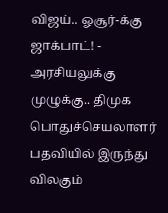விஜய்.. ஓசூர்-க்கு ஜாக்பாட்! -
அரசியலுக்கு முழுக்கு.. திமுக பொதுச்செயலாளர் பதவியில் இருந்து விலகும்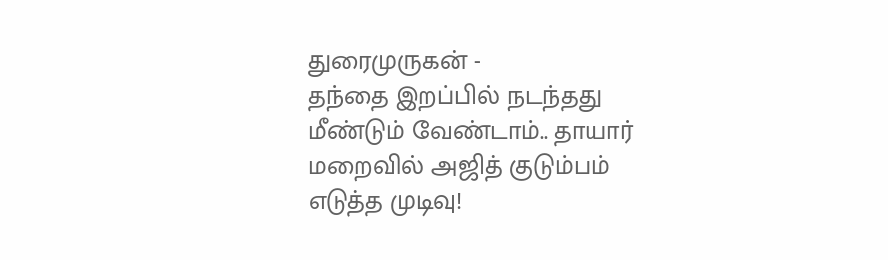துரைமுருகன் -
தந்தை இறப்பில் நடந்தது மீண்டும் வேண்டாம்.. தாயார் மறைவில் அஜித் குடும்பம் எடுத்த முடிவு!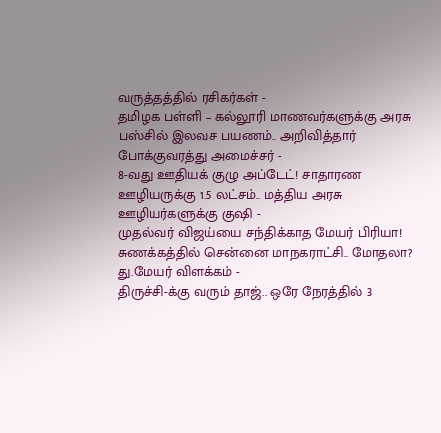வருத்தத்தில் ரசிகர்கள் -
தமிழக பள்ளி – கல்லூரி மாணவர்களுக்கு அரசு பஸ்சில் இலவச பயணம்.. அறிவித்தார் போக்குவரத்து அமைச்சர் -
8-வது ஊதியக் குழு அப்டேட்! சாதாரண ஊழியருக்கு 1.5 லட்சம்.. மத்திய அரசு ஊழியர்களுக்கு குஷி -
முதல்வர் விஜய்யை சந்திக்காத மேயர் பிரியா! சுணக்கத்தில் சென்னை மாநகராட்சி.. மோதலா? து.மேயர் விளக்கம் -
திருச்சி-க்கு வரும் தாஜ்.. ஒரே நேரத்தில் 3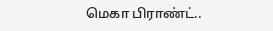மெகா பிராண்ட்..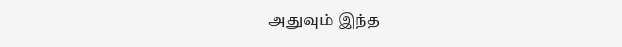அதுவும் இந்த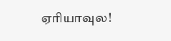ஏரியாவுல!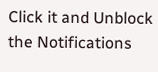Click it and Unblock the Notifications